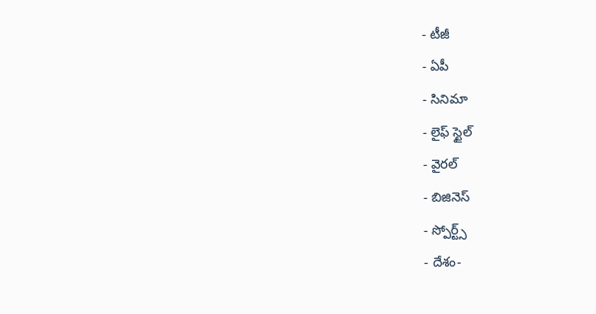- టీజీ
- ఏపీ
- సినిమా
- లైఫ్ స్టైల్
- వైరల్
- బిజినెస్
- స్పోర్ట్స్
- దేశం-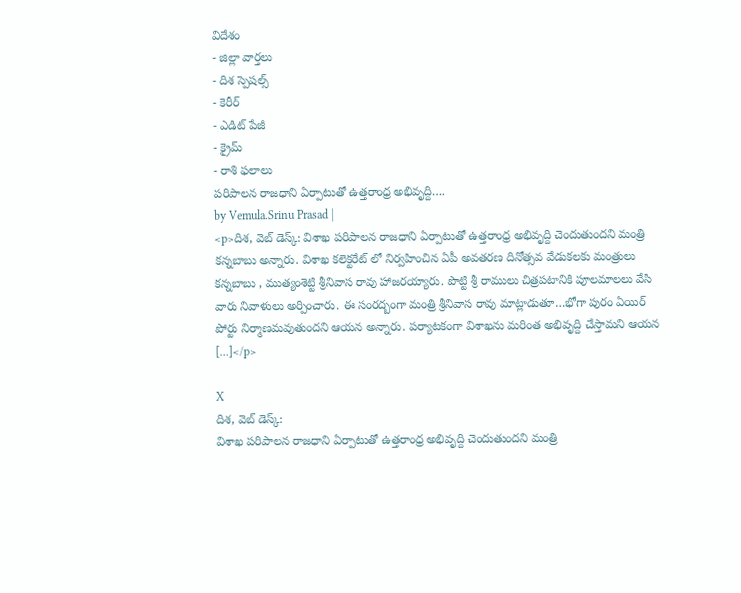విదేశం
- జిల్లా వార్తలు
- దిశ స్పెషల్స్
- కెరీర్
- ఎడిట్ పేజీ
- క్రైమ్
- రాశి ఫలాలు
పరిపాలన రాజధాని ఏర్పాటుతో ఉత్తరాంధ్ర అభివృద్ది….
by Vemula.Srinu Prasad |
<p>దిశ, వెబ్ డెస్క్: విశాఖ పరిపాలన రాజధాని ఏర్పాటుతో ఉత్తరాంధ్ర అభివృద్ది చెందుతుందని మంత్రి కన్నబాబు అన్నారు. విశాఖ కలెక్టరేట్ లో నిర్వహించిన ఏపీ అవతరణ దినోత్సవ వేడుకలకు మంత్రులు కన్నబాబు , ముత్యంశెట్టి శ్రీనివాస రావు హాజరయ్యారు. పొట్టి శ్రీ రాములు చిత్రపటానికి పూలమాలలు వేసి వారు నివాళులు అర్పించారు. ఈ సంరద్బంగా మంత్రి శ్రీనివాస రావు మాట్లాడుతూ…భోగా పురం ఏయిర్ పోర్టు నిర్మాణమవుతుందని ఆయన అన్నారు. పర్యాటకంగా విశాఖను మరింత అభివృద్ది చేస్తామని ఆయన […]</p>

X
దిశ, వెబ్ డెస్క్:
విశాఖ పరిపాలన రాజధాని ఏర్పాటుతో ఉత్తరాంధ్ర అభివృద్ది చెందుతుందని మంత్రి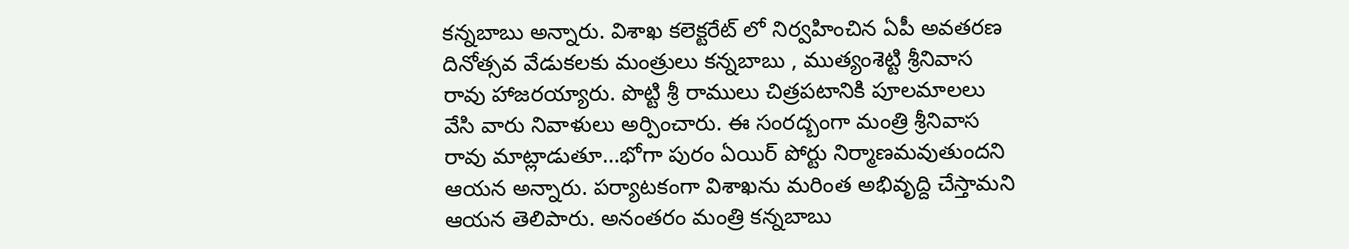కన్నబాబు అన్నారు. విశాఖ కలెక్టరేట్ లో నిర్వహించిన ఏపీ అవతరణ దినోత్సవ వేడుకలకు మంత్రులు కన్నబాబు , ముత్యంశెట్టి శ్రీనివాస రావు హాజరయ్యారు. పొట్టి శ్రీ రాములు చిత్రపటానికి పూలమాలలు వేసి వారు నివాళులు అర్పించారు. ఈ సంరద్బంగా మంత్రి శ్రీనివాస రావు మాట్లాడుతూ…భోగా పురం ఏయిర్ పోర్టు నిర్మాణమవుతుందని ఆయన అన్నారు. పర్యాటకంగా విశాఖను మరింత అభివృద్ది చేస్తామని ఆయన తెలిపారు. అనంతరం మంత్రి కన్నబాబు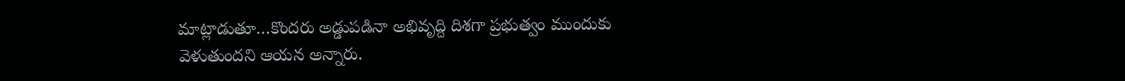మాట్లాడుతూ…కొందరు అడ్డుపడినా అభివృద్ది దిశగా ప్రభుత్వం ముందుకు వెళుతుందని ఆయన అన్నారు.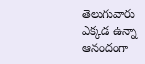తెలుగువారు ఎక్కడ ఉన్నా ఆనందంగా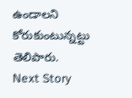ఉండాలని కోరుకుంటున్నట్టు తెలిపారు.
Next Story